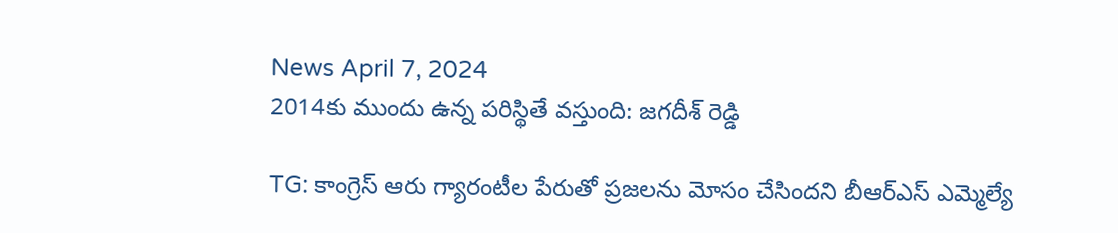News April 7, 2024
2014కు ముందు ఉన్న పరిస్థితే వస్తుంది: జగదీశ్ రెడ్డి

TG: కాంగ్రెస్ ఆరు గ్యారంటీల పేరుతో ప్రజలను మోసం చేసిందని బీఆర్ఎస్ ఎమ్మెల్యే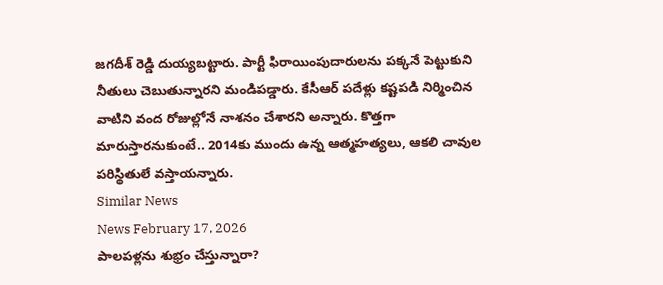జగదీశ్ రెడ్డి దుయ్యబట్టారు. పార్టీ ఫిరాయింపుదారులను పక్కనే పెట్టుకుని నీతులు చెబుతున్నారని మండిపడ్డారు. కేసీఆర్ పదేళ్లు కష్టపడి నిర్మించిన వాటిని వంద రోజుల్లోనే నాశనం చేశారని అన్నారు. కొత్తగా మారుస్తారనుకుంటే.. 2014కు ముందు ఉన్న ఆత్మహత్యలు, ఆకలి చావుల పరిస్థితులే వస్తాయన్నారు.
Similar News
News February 17, 2026
పాలపళ్లను శుభ్రం చేస్తున్నారా?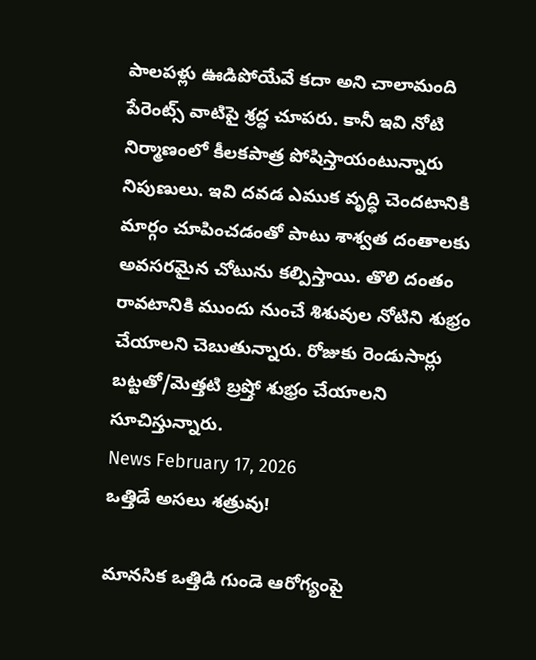పాలపళ్లు ఊడిపోయేవే కదా అని చాలామంది పేరెంట్స్ వాటిపై శ్రద్ధ చూపరు. కానీ ఇవి నోటి నిర్మాణంలో కీలకపాత్ర పోషిస్తాయంటున్నారు నిపుణులు. ఇవి దవడ ఎముక వృద్ధి చెందటానికి మార్గం చూపించడంతో పాటు శాశ్వత దంతాలకు అవసరమైన చోటును కల్పిస్తాయి. తొలి దంతం రావటానికి ముందు నుంచే శిశువుల నోటిని శుభ్రం చేయాలని చెబుతున్నారు. రోజుకు రెండుసార్లు బట్టతో/మెత్తటి బ్రష్తో శుభ్రం చేయాలని సూచిస్తున్నారు.
News February 17, 2026
ఒత్తిడే అసలు శత్రువు!

మానసిక ఒత్తిడి గుండె ఆరోగ్యంపై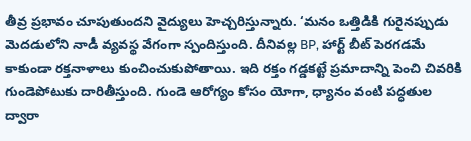తీవ్ర ప్రభావం చూపుతుందని వైద్యులు హెచ్చరిస్తున్నారు. ‘మనం ఒత్తిడికి గురైనప్పుడు మెదడులోని నాడీ వ్యవస్థ వేగంగా స్పందిస్తుంది. దీనివల్ల BP, హార్ట్ బీట్ పెరగడమే కాకుండా రక్తనాళాలు కుంచించుకుపోతాయి. ఇది రక్తం గడ్డకట్టే ప్రమాదాన్ని పెంచి చివరికి గుండెపోటుకు దారితీస్తుంది. గుండె ఆరోగ్యం కోసం యోగా, ధ్యానం వంటి పద్ధతుల ద్వారా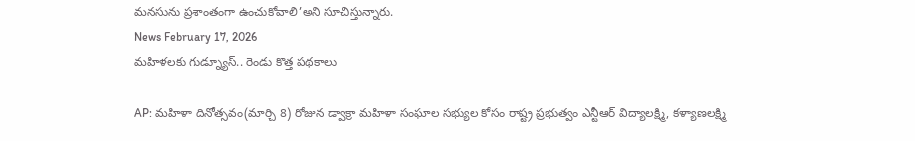మనసును ప్రశాంతంగా ఉంచుకోవాలి’అని సూచిస్తున్నారు.
News February 17, 2026
మహిళలకు గుడ్న్యూస్.. రెండు కొత్త పథకాలు

AP: మహిళా దినోత్సవం(మార్చి 8) రోజున డ్వాక్రా మహిళా సంఘాల సభ్యుల కోసం రాష్ట్ర ప్రభుత్వం ఎన్టీఆర్ విద్యాలక్ష్మి, కళ్యాణలక్ష్మి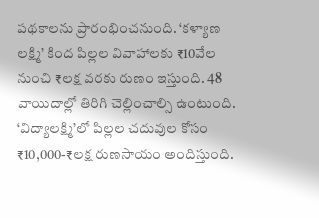పథకాలను ప్రారంభించనుంది. ‘కళ్యాణ లక్ష్మి’ కింద పిల్లల వివాహాలకు ₹10వేల నుంచి ₹లక్ష వరకు రుణం ఇస్తుంది. 48 వాయిదాల్లో తిరిగి చెల్లించాల్సి ఉంటుంది. ‘విద్యాలక్ష్మి’లో పిల్లల చదువుల కోసం ₹10,000-₹లక్ష రుణసాయం అందిస్తుంది.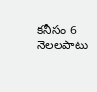కనీసం 6 నెలలపాటు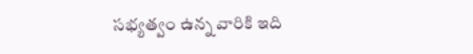సభ్యత్వం ఉన్న వారికి ఇది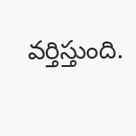వర్తిస్తుంది.